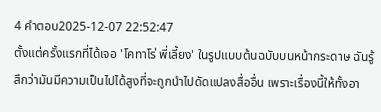4 คำตอบ2025-12-07 22:52:47
ตั้งแต่ครั้งแรกที่ได้เจอ 'โคทาโร่ พี่เลี้ยง' ในรูปแบบต้นฉบับบนหน้ากระดาษ ฉันรู้สึกว่ามันมีความเป็นไปได้สูงที่จะถูกนำไปดัดแปลงสื่ออื่น เพราะเรื่องนี้ให้ทั้งอา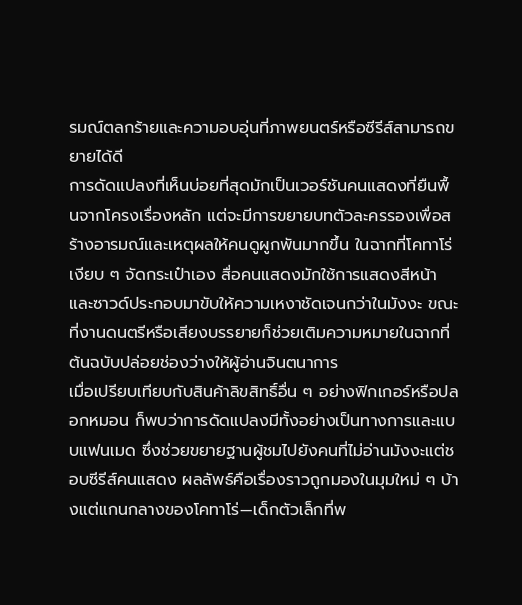รมณ์ตลกร้ายและความอบอุ่นที่ภาพยนตร์หรือซีรีส์สามารถขยายได้ดี
การดัดแปลงที่เห็นบ่อยที่สุดมักเป็นเวอร์ชันคนแสดงที่ยืนพื้นจากโครงเรื่องหลัก แต่จะมีการขยายบทตัวละครรองเพื่อสร้างอารมณ์และเหตุผลให้คนดูผูกพันมากขึ้น ในฉากที่โคทาโร่เงียบ ๆ จัดกระเป๋าเอง สื่อคนแสดงมักใช้การแสดงสีหน้าและซาวด์ประกอบมาขับให้ความเหงาชัดเจนกว่าในมังงะ ขณะที่งานดนตรีหรือเสียงบรรยายก็ช่วยเติมความหมายในฉากที่ต้นฉบับปล่อยช่องว่างให้ผู้อ่านจินตนาการ
เมื่อเปรียบเทียบกับสินค้าลิขสิทธิ์อื่น ๆ อย่างฟิกเกอร์หรือปลอกหมอน ก็พบว่าการดัดแปลงมีทั้งอย่างเป็นทางการและแบบแฟนเมด ซึ่งช่วยขยายฐานผู้ชมไปยังคนที่ไม่อ่านมังงะแต่ชอบซีรีส์คนแสดง ผลลัพธ์คือเรื่องราวถูกมองในมุมใหม่ ๆ บ้างแต่แกนกลางของโคทาโร่—เด็กตัวเล็กที่พ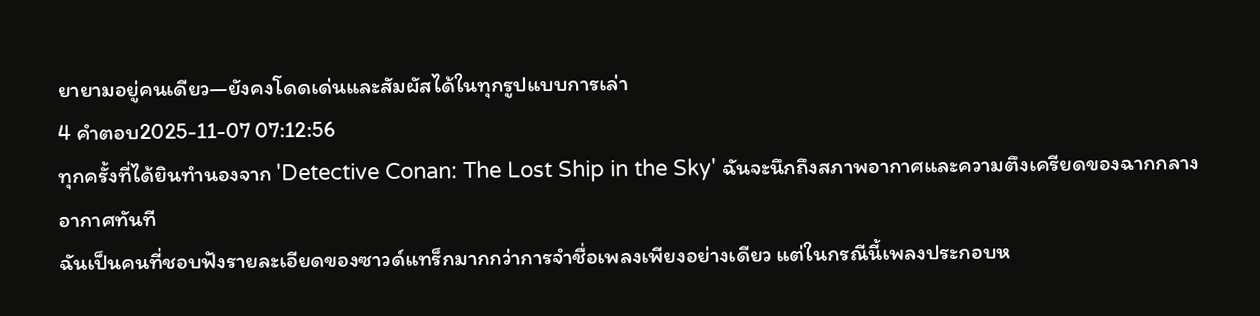ยายามอยู่คนเดียว—ยังคงโดดเด่นและสัมผัสได้ในทุกรูปแบบการเล่า
4 คำตอบ2025-11-07 07:12:56
ทุกครั้งที่ได้ยินทำนองจาก 'Detective Conan: The Lost Ship in the Sky' ฉันจะนึกถึงสภาพอากาศและความตึงเครียดของฉากกลางอากาศทันที
ฉันเป็นคนที่ชอบฟังรายละเอียดของซาวด์แทร็กมากกว่าการจำชื่อเพลงเพียงอย่างเดียว แต่ในกรณีนี้เพลงประกอบห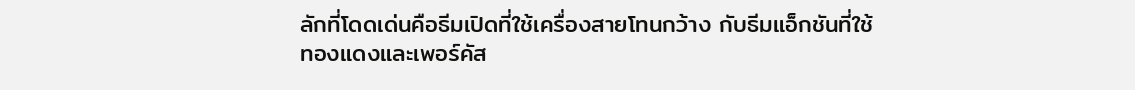ลักที่โดดเด่นคือธีมเปิดที่ใช้เครื่องสายโทนกว้าง กับธีมแอ็กชันที่ใช้ทองแดงและเพอร์คัส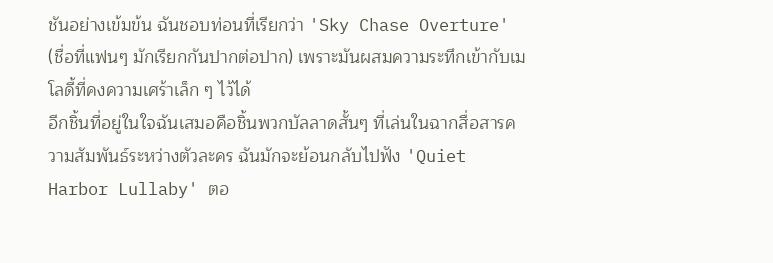ชันอย่างเข้มข้น ฉันชอบท่อนที่เรียกว่า 'Sky Chase Overture' (ชื่อที่แฟนๆ มักเรียกกันปากต่อปาก) เพราะมันผสมความระทึกเข้ากับเมโลดี้ที่คงความเศร้าเล็ก ๆ ไว้ได้
อีกชิ้นที่อยู่ในใจฉันเสมอคือชิ้นพวกบัลลาดสั้นๆ ที่เล่นในฉากสื่อสารความสัมพันธ์ระหว่างตัวละคร ฉันมักจะย้อนกลับไปฟัง 'Quiet Harbor Lullaby' ตอ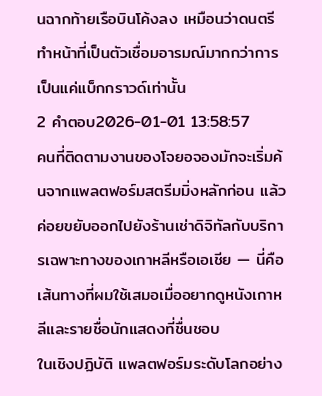นฉากท้ายเรือบินโค้งลง เหมือนว่าดนตรีทำหน้าที่เป็นตัวเชื่อมอารมณ์มากกว่าการเป็นแค่แบ็กกราวด์เท่านั้น
2 คำตอบ2026-01-01 13:58:57
คนที่ติดตามงานของโจยอจองมักจะเริ่มค้นจากแพลตฟอร์มสตรีมมิ่งหลักก่อน แล้วค่อยขยับออกไปยังร้านเช่าดิจิทัลกับบริการเฉพาะทางของเกาหลีหรือเอเชีย — นี่คือเส้นทางที่ผมใช้เสมอเมื่ออยากดูหนังเกาหลีและรายชื่อนักแสดงที่ชื่นชอบ
ในเชิงปฏิบัติ แพลตฟอร์มระดับโลกอย่าง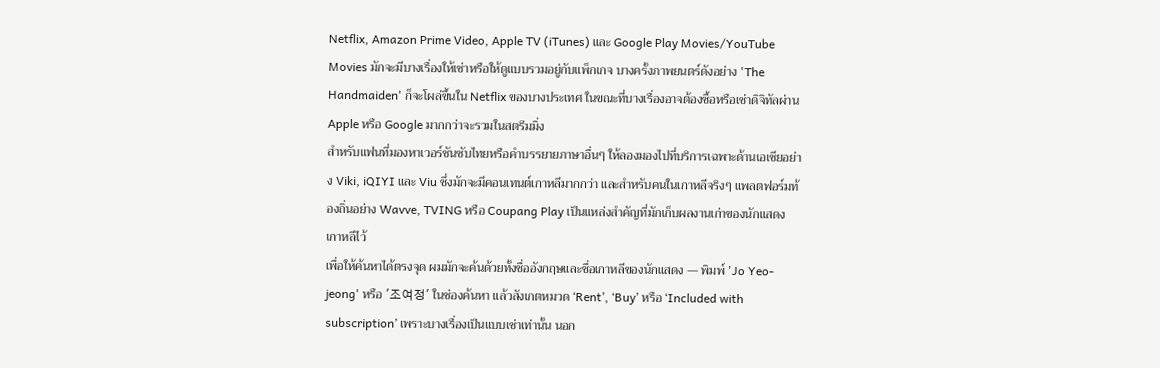Netflix, Amazon Prime Video, Apple TV (iTunes) และ Google Play Movies/YouTube Movies มักจะมีบางเรื่องให้เช่าหรือให้ดูแบบรวมอยู่กับแพ็กเกจ บางครั้งภาพยนตร์ดังอย่าง 'The Handmaiden' ก็จะโผล่ขึ้นใน Netflix ของบางประเทศ ในขณะที่บางเรื่องอาจต้องซื้อหรือเช่าดิจิทัลผ่าน Apple หรือ Google มากกว่าจะรวมในสตรีมมิ่ง
สำหรับแฟนที่มองหาเวอร์ชันซับไทยหรือคำบรรยายภาษาอื่นๆ ให้ลองมองไปที่บริการเฉพาะด้านเอเชียอย่าง Viki, iQIYI และ Viu ซึ่งมักจะมีคอนเทนต์เกาหลีมากกว่า และสำหรับคนในเกาหลีจริงๆ แพลตฟอร์มท้องถิ่นอย่าง Wavve, TVING หรือ Coupang Play เป็นแหล่งสำคัญที่มักเก็บผลงานเก่าของนักแสดงเกาหลีไว้
เพื่อให้ค้นหาได้ตรงจุด ผมมักจะค้นด้วยทั้งชื่ออังกฤษและชื่อเกาหลีของนักแสดง — พิมพ์ 'Jo Yeo-jeong' หรือ '조여정' ในช่องค้นหา แล้วสังเกตหมวด ‘Rent’, ‘Buy’ หรือ ‘Included with subscription’ เพราะบางเรื่องเป็นแบบเช่าเท่านั้น นอก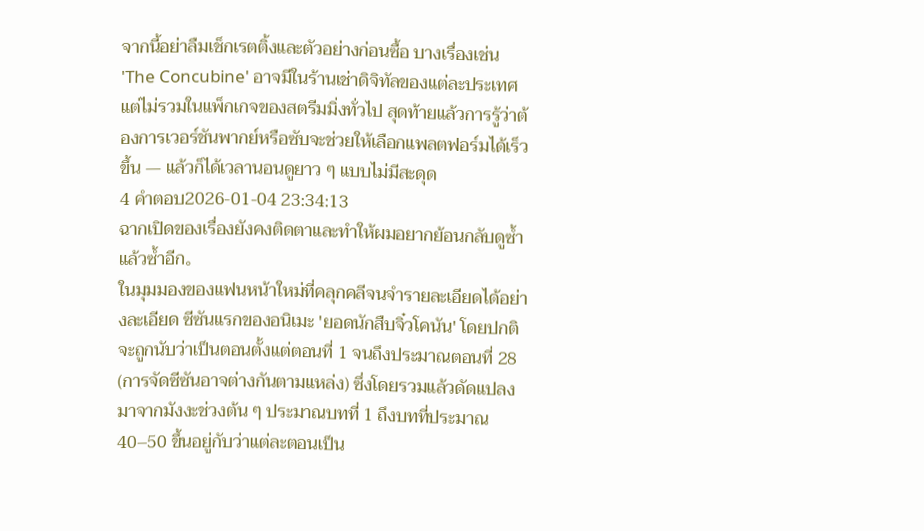จากนี้อย่าลืมเช็กเรตติ้งและตัวอย่างก่อนซื้อ บางเรื่องเช่น 'The Concubine' อาจมีในร้านเช่าดิจิทัลของแต่ละประเทศแต่ไม่รวมในแพ็กเกจของสตรีมมิ่งทั่วไป สุดท้ายแล้วการรู้ว่าต้องการเวอร์ชันพากย์หรือซับจะช่วยให้เลือกแพลตฟอร์มได้เร็วขึ้น — แล้วก็ได้เวลานอนดูยาว ๆ แบบไม่มีสะดุด
4 คำตอบ2026-01-04 23:34:13
ฉากเปิดของเรื่องยังคงติดตาและทำให้ผมอยากย้อนกลับดูซ้ำแล้วซ้ำอีก。
ในมุมมองของแฟนหน้าใหม่ที่คลุกคลีจนจำรายละเอียดได้อย่างละเอียด ซีซันแรกของอนิเมะ 'ยอดนักสืบจิ๋วโคนัน' โดยปกติจะถูกนับว่าเป็นตอนตั้งแต่ตอนที่ 1 จนถึงประมาณตอนที่ 28 (การจัดซีซันอาจต่างกันตามแหล่ง) ซึ่งโดยรวมแล้วดัดแปลงมาจากมังงะช่วงต้น ๆ ประมาณบทที่ 1 ถึงบทที่ประมาณ 40–50 ขึ้นอยู่กับว่าแต่ละตอนเป็น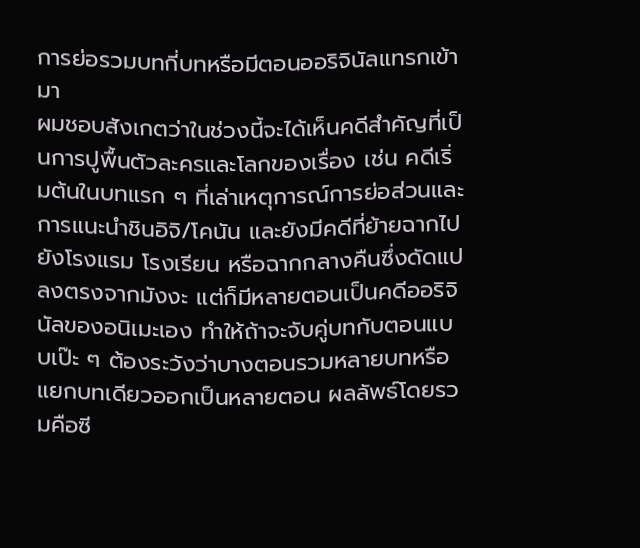การย่อรวมบทกี่บทหรือมีตอนออริจินัลแทรกเข้ามา
ผมชอบสังเกตว่าในช่วงนี้จะได้เห็นคดีสำคัญที่เป็นการปูพื้นตัวละครและโลกของเรื่อง เช่น คดีเริ่มต้นในบทแรก ๆ ที่เล่าเหตุการณ์การย่อส่วนและการแนะนำชินอิจิ/โคนัน และยังมีคดีที่ย้ายฉากไปยังโรงแรม โรงเรียน หรือฉากกลางคืนซึ่งดัดแปลงตรงจากมังงะ แต่ก็มีหลายตอนเป็นคดีออริจินัลของอนิเมะเอง ทำให้ถ้าจะจับคู่บทกับตอนแบบเป๊ะ ๆ ต้องระวังว่าบางตอนรวมหลายบทหรือแยกบทเดียวออกเป็นหลายตอน ผลลัพธ์โดยรวมคือซี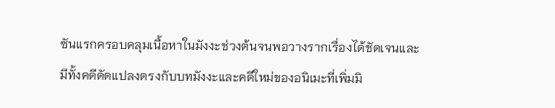ซันแรกครอบคลุมเนื้อหาในมังงะช่วงต้นจนพอวางรากเรื่องได้ชัดเจนและมีทั้งคดีดัดแปลงตรงกับบทมังงะและคดีใหม่ของอนิเมะที่เพิ่มมิ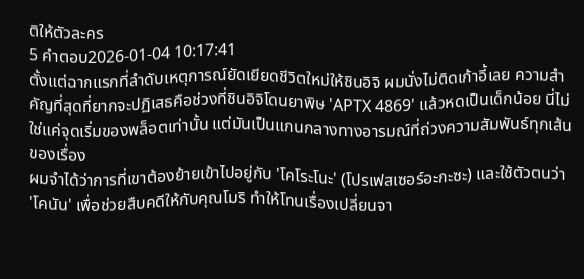ติให้ตัวละคร
5 คำตอบ2026-01-04 10:17:41
ตั้งแต่ฉากแรกที่ลำดับเหตุการณ์ยัดเยียดชีวิตใหม่ให้ชินอิจิ ผมนั่งไม่ติดเก้าอี้เลย ความสำคัญที่สุดที่ยากจะปฏิเสธคือช่วงที่ชินอิจิโดนยาพิษ 'APTX 4869' แล้วหดเป็นเด็กน้อย นี่ไม่ใช่แค่จุดเริ่มของพล็อตเท่านั้น แต่มันเป็นแกนกลางทางอารมณ์ที่ถ่วงความสัมพันธ์ทุกเส้นของเรื่อง
ผมจำได้ว่าการที่เขาต้องย้ายเข้าไปอยู่กับ 'โคโระโนะ' (โปรเฟสเซอร์อะกะซะ) และใช้ตัวตนว่า 'โคนัน' เพื่อช่วยสืบคดีให้กับคุณโมริ ทำให้โทนเรื่องเปลี่ยนจา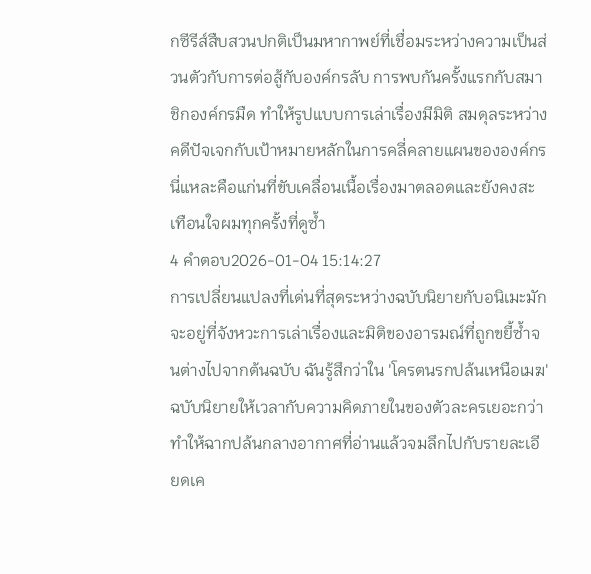กซีรีส์สืบสวนปกติเป็นมหากาพย์ที่เชื่อมระหว่างความเป็นส่วนตัวกับการต่อสู้กับองค์กรลับ การพบกันครั้งแรกกับสมาชิกองค์กรมืด ทำให้รูปแบบการเล่าเรื่องมีมิติ สมดุลระหว่างคดีปัจเจกกับเป้าหมายหลักในการคลี่คลายแผนขององค์กร นี่แหละคือแก่นที่ขับเคลื่อนเนื้อเรื่องมาตลอดและยังคงสะเทือนใจผมทุกครั้งที่ดูซ้ำ
4 คำตอบ2026-01-04 15:14:27
การเปลี่ยนแปลงที่เด่นที่สุดระหว่างฉบับนิยายกับอนิเมะมักจะอยู่ที่จังหวะการเล่าเรื่องและมิติของอารมณ์ที่ถูกขยี้ซ้ำจนต่างไปจากต้นฉบับ ฉันรู้สึกว่าใน 'โครตนรกปล้นเหนือเมฆ' ฉบับนิยายให้เวลากับความคิดภายในของตัวละครเยอะกว่า ทำให้ฉากปล้นกลางอากาศที่อ่านแล้วจมลึกไปกับรายละเอียดเค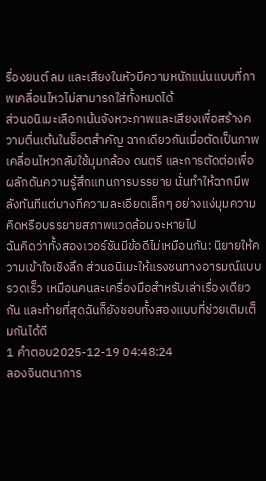รื่องยนต์ ลม และเสียงในหัวมีความหนักแน่นแบบที่ภาพเคลื่อนไหวไม่สามารถใส่ทั้งหมดได้
ส่วนอนิเมะเลือกเน้นจังหวะภาพและเสียงเพื่อสร้างความตื่นเต้นในช็อตสำคัญ ฉากเดียวกันเมื่อตัดเป็นภาพเคลื่อนไหวกลับใช้มุมกล้อง ดนตรี และการตัดต่อเพื่อผลักดันความรู้สึกแทนการบรรยาย นั่นทำให้ฉากมีพลังทันทีแต่บางทีความละเอียดเล็กๆ อย่างแง่มุมความคิดหรือบรรยายสภาพแวดล้อมจะหายไป
ฉันคิดว่าทั้งสองเวอร์ชันมีข้อดีไม่เหมือนกัน: นิยายให้ความเข้าใจเชิงลึก ส่วนอนิเมะให้แรงชนทางอารมณ์แบบรวดเร็ว เหมือนคนละเครื่องมือสำหรับเล่าเรื่องเดียวกัน และท้ายที่สุดฉันก็ยังชอบทั้งสองแบบที่ช่วยเติมเต็มกันได้ดี
1 คำตอบ2025-12-19 04:48:24
ลองจินตนาการ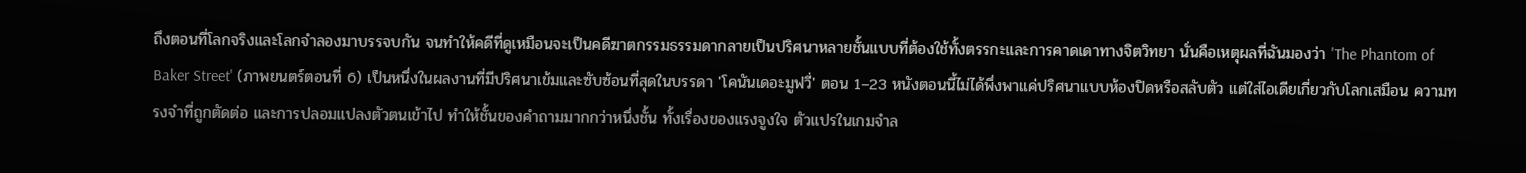ถึงตอนที่โลกจริงและโลกจำลองมาบรรจบกัน จนทำให้คดีที่ดูเหมือนจะเป็นคดีฆาตกรรมธรรมดากลายเป็นปริศนาหลายชั้นแบบที่ต้องใช้ทั้งตรรกะและการคาดเดาทางจิตวิทยา นั่นคือเหตุผลที่ฉันมองว่า 'The Phantom of Baker Street' (ภาพยนตร์ตอนที่ 6) เป็นหนึ่งในผลงานที่มีปริศนาเข้มและซับซ้อนที่สุดในบรรดา 'โคนันเดอะมูฟวี่' ตอน 1–23 หนังตอนนี้ไม่ได้พึ่งพาแค่ปริศนาแบบห้องปิดหรือสลับตัว แต่ใส่ไอเดียเกี่ยวกับโลกเสมือน ความทรงจำที่ถูกตัดต่อ และการปลอมแปลงตัวตนเข้าไป ทำให้ชั้นของคำถามมากกว่าหนึ่งชั้น ทั้งเรื่องของแรงจูงใจ ตัวแปรในเกมจำล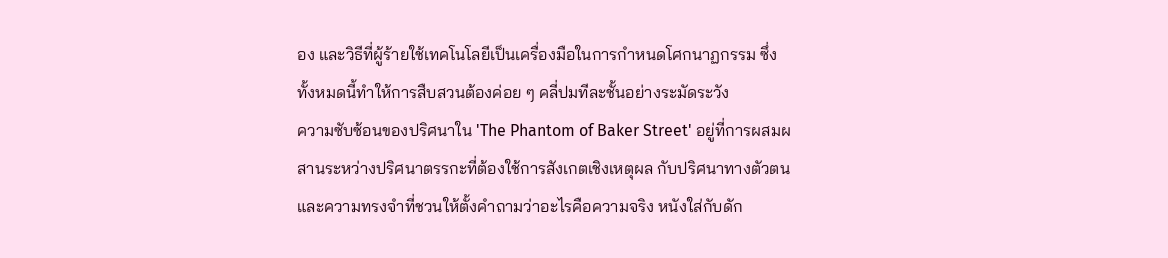อง และวิธีที่ผู้ร้ายใช้เทคโนโลยีเป็นเครื่องมือในการกำหนดโศกนาฏกรรม ซึ่งทั้งหมดนี้ทำให้การสืบสวนต้องค่อย ๆ คลี่ปมทีละชั้นอย่างระมัดระวัง
ความซับซ้อนของปริศนาใน 'The Phantom of Baker Street' อยู่ที่การผสมผสานระหว่างปริศนาตรรกะที่ต้องใช้การสังเกตเชิงเหตุผล กับปริศนาทางตัวตนและความทรงจำที่ชวนให้ตั้งคำถามว่าอะไรคือความจริง หนังใส่กับดัก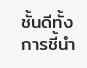ชั้นดีทั้งการชี้นำ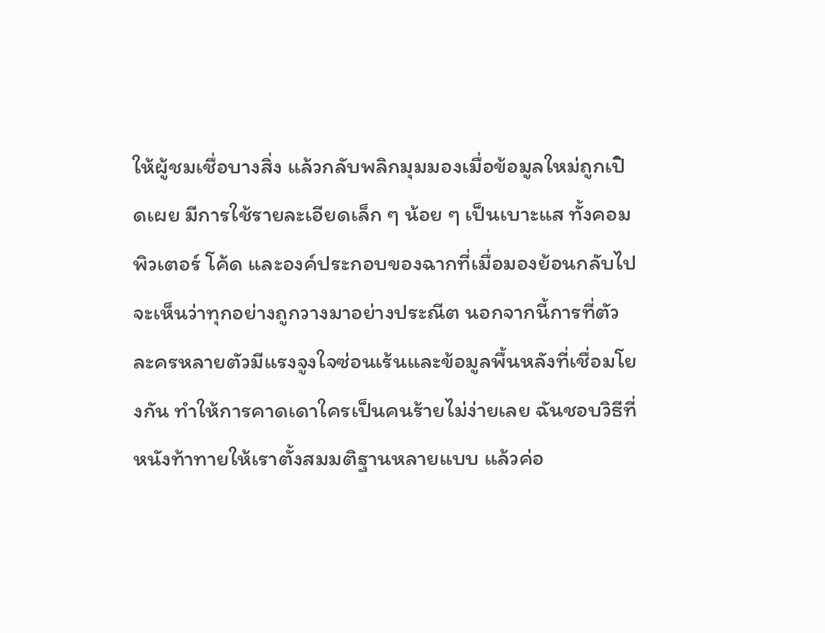ให้ผู้ชมเชื่อบางสิ่ง แล้วกลับพลิกมุมมองเมื่อข้อมูลใหม่ถูกเปิดเผย มีการใช้รายละเอียดเล็ก ๆ น้อย ๆ เป็นเบาะแส ทั้งคอมพิวเตอร์ โค้ด และองค์ประกอบของฉากที่เมื่อมองย้อนกลับไปจะเห็นว่าทุกอย่างถูกวางมาอย่างประณีต นอกจากนี้การที่ตัวละครหลายตัวมีแรงจูงใจซ่อนเร้นและข้อมูลพื้นหลังที่เชื่อมโยงกัน ทำให้การคาดเดาใครเป็นคนร้ายไม่ง่ายเลย ฉันชอบวิธีที่หนังท้าทายให้เราตั้งสมมติฐานหลายแบบ แล้วค่อ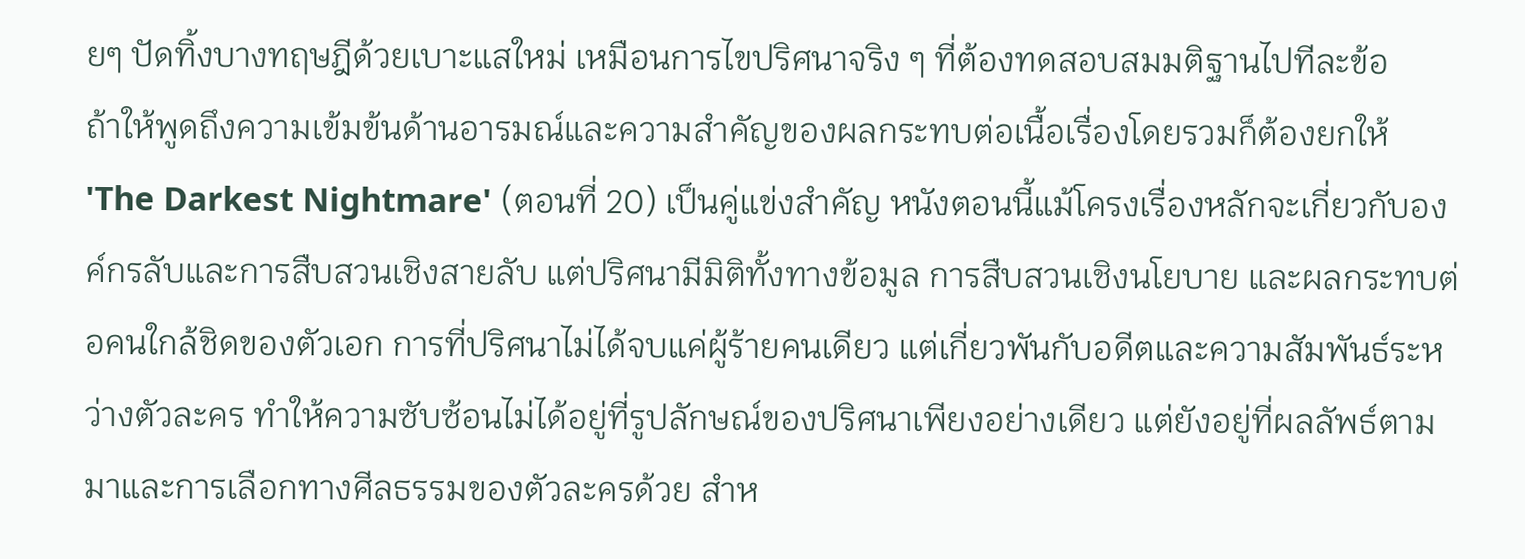ยๆ ปัดทิ้งบางทฤษฎีด้วยเบาะแสใหม่ เหมือนการไขปริศนาจริง ๆ ที่ต้องทดสอบสมมติฐานไปทีละข้อ
ถ้าให้พูดถึงความเข้มข้นด้านอารมณ์และความสำคัญของผลกระทบต่อเนื้อเรื่องโดยรวมก็ต้องยกให้ 'The Darkest Nightmare' (ตอนที่ 20) เป็นคู่แข่งสำคัญ หนังตอนนี้แม้โครงเรื่องหลักจะเกี่ยวกับองค์กรลับและการสืบสวนเชิงสายลับ แต่ปริศนามีมิติทั้งทางข้อมูล การสืบสวนเชิงนโยบาย และผลกระทบต่อคนใกล้ชิดของตัวเอก การที่ปริศนาไม่ได้จบแค่ผู้ร้ายคนเดียว แต่เกี่ยวพันกับอดีตและความสัมพันธ์ระหว่างตัวละคร ทำให้ความซับซ้อนไม่ได้อยู่ที่รูปลักษณ์ของปริศนาเพียงอย่างเดียว แต่ยังอยู่ที่ผลลัพธ์ตามมาและการเลือกทางศีลธรรมของตัวละครด้วย สำห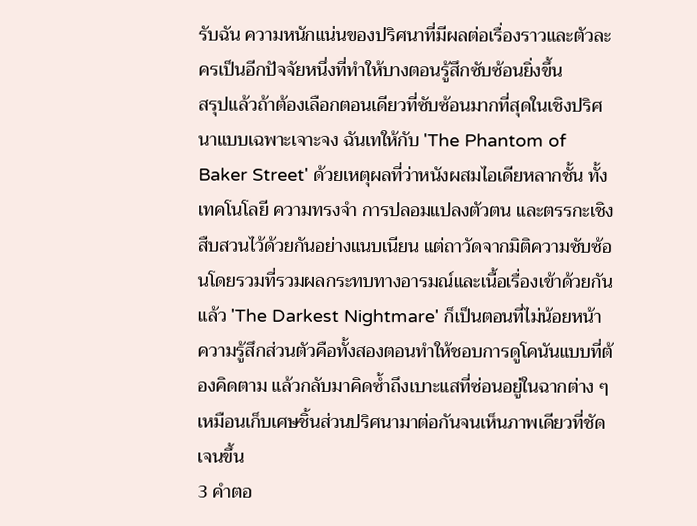รับฉัน ความหนักแน่นของปริศนาที่มีผลต่อเรื่องราวและตัวละครเป็นอีกปัจจัยหนึ่งที่ทำให้บางตอนรู้สึกซับซ้อนยิ่งขึ้น
สรุปแล้วถ้าต้องเลือกตอนเดียวที่ซับซ้อนมากที่สุดในเชิงปริศนาแบบเฉพาะเจาะจง ฉันเทให้กับ 'The Phantom of Baker Street' ด้วยเหตุผลที่ว่าหนังผสมไอเดียหลากชั้น ทั้งเทคโนโลยี ความทรงจำ การปลอมแปลงตัวตน และตรรกะเชิงสืบสวนไว้ด้วยกันอย่างแนบเนียน แต่ถาวัดจากมิติความซับซ้อนโดยรวมที่รวมผลกระทบทางอารมณ์และเนื้อเรื่องเข้าด้วยกันแล้ว 'The Darkest Nightmare' ก็เป็นตอนที่ไม่น้อยหน้า ความรู้สึกส่วนตัวคือทั้งสองตอนทำให้ชอบการดูโคนันแบบที่ต้องคิดตาม แล้วกลับมาคิดซ้ำถึงเบาะแสที่ซ่อนอยู่ในฉากต่าง ๆ เหมือนเก็บเศษชิ้นส่วนปริศนามาต่อกันจนเห็นภาพเดียวที่ชัดเจนขึ้น
3 คำตอ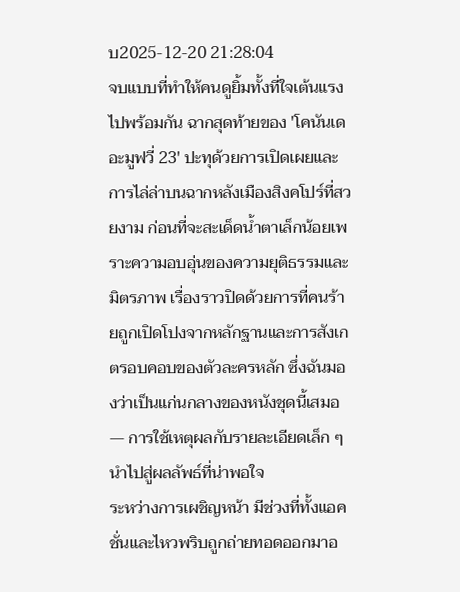บ2025-12-20 21:28:04
จบแบบที่ทำให้คนดูยิ้มทั้งที่ใจเต้นแรงไปพร้อมกัน ฉากสุดท้ายของ 'โคนันเดอะมูฟวี่ 23' ปะทุด้วยการเปิดเผยและการไล่ล่าบนฉากหลังเมืองสิงคโปร์ที่สวยงาม ก่อนที่จะสะเด็ดน้ำตาเล็กน้อยเพราะความอบอุ่นของความยุติธรรมและมิตรภาพ เรื่องราวปิดด้วยการที่คนร้ายถูกเปิดโปงจากหลักฐานและการสังเกตรอบคอบของตัวละครหลัก ซึ่งฉันมองว่าเป็นแก่นกลางของหนังชุดนี้เสมอ — การใช้เหตุผลกับรายละเอียดเล็ก ๆ นำไปสู่ผลลัพธ์ที่น่าพอใจ
ระหว่างการเผชิญหน้า มีช่วงที่ทั้งแอคชั่นและไหวพริบถูกถ่ายทอดออกมาอ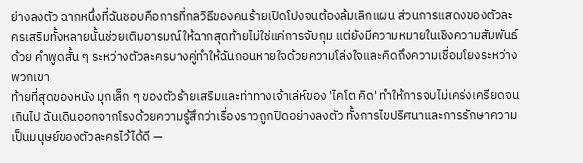ย่างลงตัว ฉากหนึ่งที่ฉันชอบคือการที่กลวิธีของคนร้ายเปิดโปงจนต้องล้มเลิกแผน ส่วนการแสดงของตัวละครเสริมทั้งหลายนั้นช่วยเติมอารมณ์ให้ฉากสุดท้ายไม่ใช่แค่การจับกุม แต่ยังมีความหมายในเชิงความสัมพันธ์ด้วย คำพูดสั้น ๆ ระหว่างตัวละครบางคู่ทำให้ฉันถอนหายใจด้วยความโล่งใจและคิดถึงความเชื่อมโยงระหว่างพวกเขา
ท้ายที่สุดของหนัง มุกเล็ก ๆ ของตัวร้ายเสริมและท่าทางเจ้าเล่ห์ของ 'ไคโต คิด' ทำให้การจบไม่เคร่งเครียดจนเกินไป ฉันเดินออกจากโรงด้วยความรู้สึกว่าเรื่องราวถูกปิดอย่างลงตัว ทั้งการไขปริศนาและการรักษาความเป็นมนุษย์ของตัวละครไว้ได้ดี —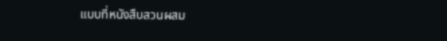แบบที่หนังสืบสวนผสม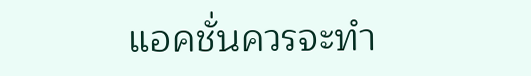แอคชั่นควรจะทำ